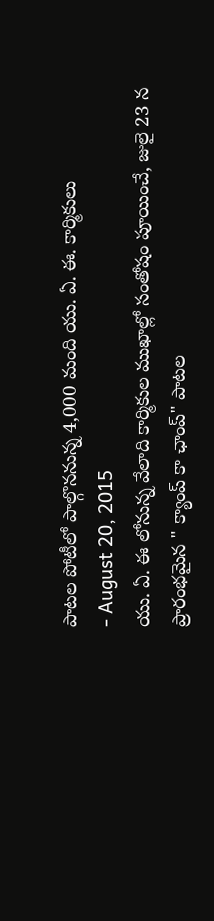పాటల పోటీలో పాల్గొననున్న 4,000 మంది యు. ఏ. ఈ. కార్మికులు
- August 20, 2015
యు. ఏ. ఈ లోనున్న వేలాది కార్మికుల ముఖాల్లో సంతోషం పూయించే, జులై 23 న ప్రారంభమైన " క్యాంప్ కా ఛాంప్" పాటల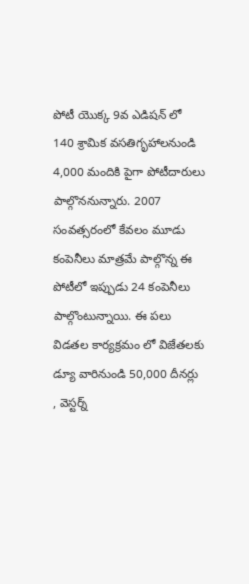పోటీ యొక్క 9వ ఎడిషన్ లో 140 శ్రామిక వసతిగృహాలనుండి 4,000 మందికి పైగా పోటీదారులు పాల్గొననున్నారు. 2007 సంవత్సరంలో కేవలం మూడు కంపెనీలు మాత్రమే పాల్గొన్న ఈ పోటీలో ఇప్పుడు 24 కంపెనీలు పాల్గొంటున్నాయి. ఈ పలు విడతల కార్యక్రమం లో విజేతలకు డ్యూ వారినుండి 50,000 దీనర్లు , వెస్టర్న్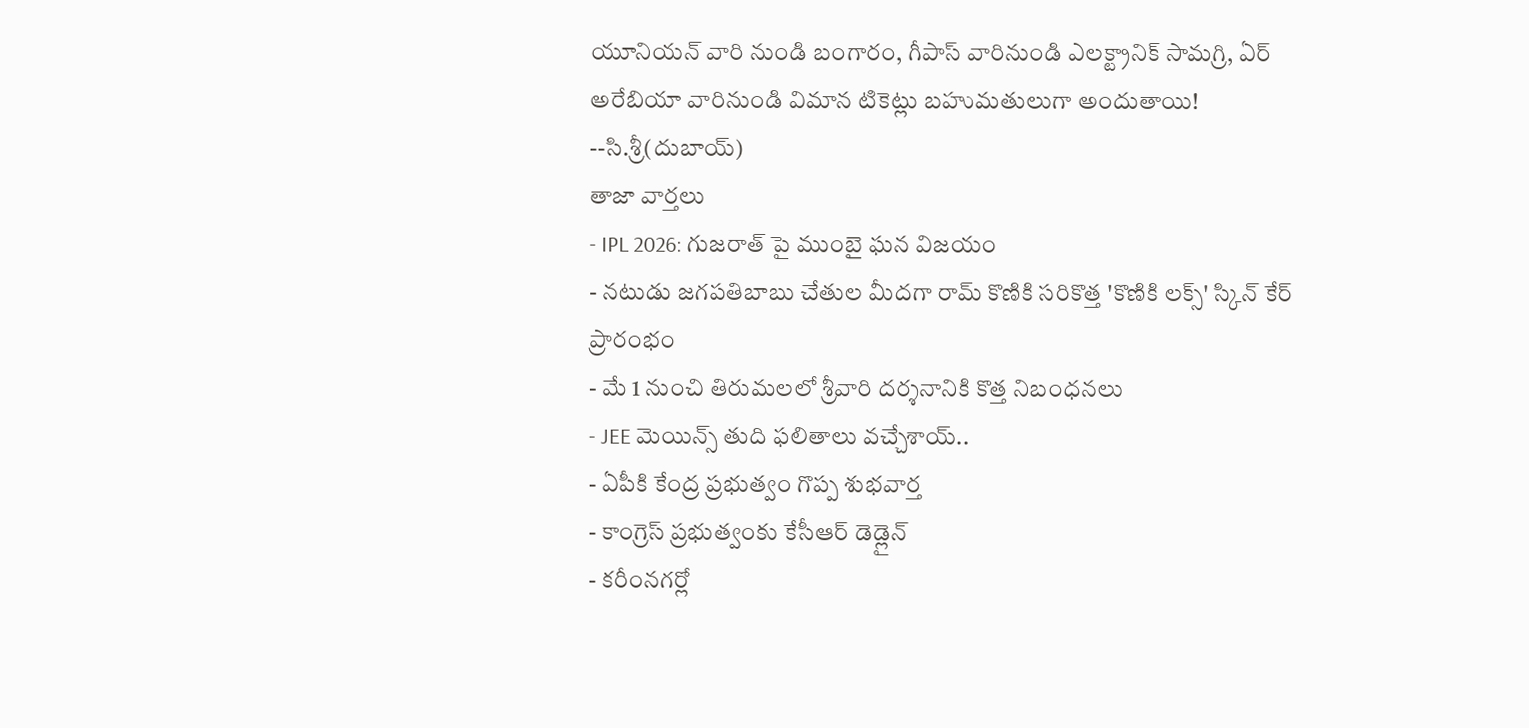యూనియన్ వారి నుండి బంగారం, గీపాస్ వారినుండి ఎలక్ట్రానిక్ సామగ్రి, ఏర్ అరేబియా వారినుండి విమాన టికెట్లు బహుమతులుగా అందుతాయి!
--సి.శ్రీ(దుబాయ్)
తాజా వార్తలు
- IPL 2026: గుజరాత్ పై ముంబై ఘన విజయం
- నటుడు జగపతిబాబు చేతుల మీదగా రామ్ కొణికి సరికొత్త 'కొణికి లక్స్' స్కిన్ కేర్ ప్రారంభం
- మే 1 నుంచి తిరుమలలో శ్రీవారి దర్శనానికి కొత్త నిబంధనలు
- JEE మెయిన్స్ తుది ఫలితాలు వచ్చేశాయ్..
- ఏపీకి కేంద్ర ప్రభుత్వం గొప్ప శుభవార్త
- కాంగ్రెస్ ప్రభుత్వంకు కేసీఆర్ డెడ్లైన్
- కరీంనగర్లో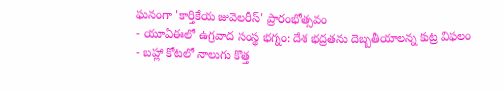ఘనంగా 'కార్తికేయ జువెలరీస్' ప్రారంభోత్సవం
- యూఏఈలో ఉగ్రవాద సంస్థ భగ్నం: దేశ భద్రతను దెబ్బతీయాలన్న కుట్ర విఫలం
- బహ్లా కోటలో నాలుగు కొత్త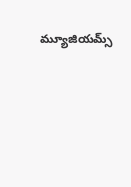మ్యూజియమ్స్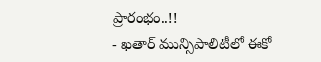ప్రారంభం..!!
- ఖతార్ మున్సిపాలిటీలో ఈకో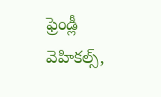ఫ్రెండ్లీ వెహికల్స్,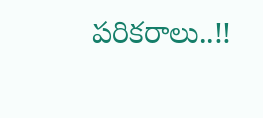పరికరాలు..!!